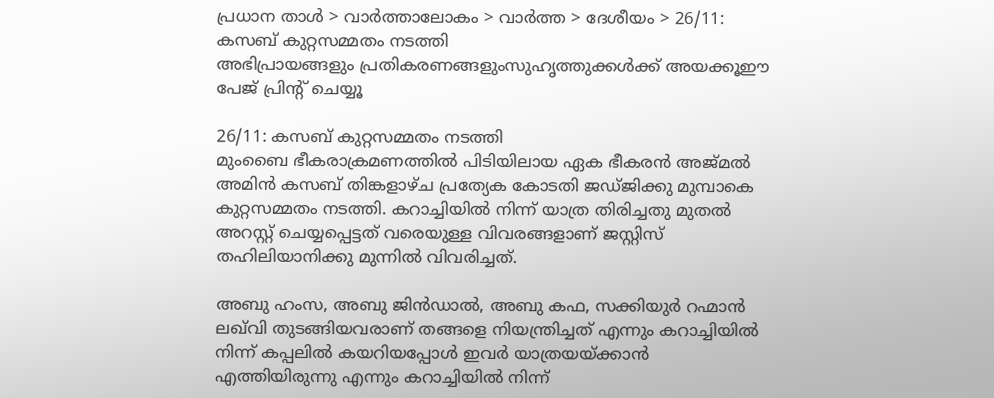പ്രധാന താള്‍ > വാര്‍ത്താലോകം > വാര്‍ത്ത > ദേശീയം > 26/11: കസബ് കുറ്റസമ്മതം നടത്തി
അഭിപ്രായങ്ങളും പ്രതികരണങ്ങളുംസുഹൃത്തുക്കള്‍ക്ക് അയക്കൂഈ പേജ് പ്രിന്‍റ് ചെയ്യൂ

26/11: കസബ് കുറ്റസമ്മതം നടത്തി
മുംബൈ ഭീകരാക്രമണത്തില്‍ പിടിയിലായ ഏക ഭീകരന്‍ അജ്മല്‍ അമിന്‍ കസബ് തിങ്കളാഴ്ച പ്രത്യേക കോടതി ജഡ്ജിക്കു മുമ്പാകെ കുറ്റസമ്മതം നടത്തി. കറാച്ചിയില്‍ നിന്ന് യാത്ര തിരിച്ചതു മുതല്‍ അറസ്റ്റ് ചെയ്യപ്പെട്ടത് വരെയുള്ള വിവരങ്ങളാണ് ജസ്റ്റിസ് തഹിലിയാനിക്കു മുന്നില്‍ വിവരിച്ചത്.

അബു ഹംസ, അബു ജിന്‍ഡാല്‍, അബു കഫ, സക്കിയുര്‍ റഹ്മാന്‍ ലഖ്‌വി തുടങ്ങിയവരാണ് തങ്ങളെ നിയന്ത്രിച്ചത് എന്നും കറാച്ചിയില്‍ നിന്ന് കപ്പലില്‍ കയറിയപ്പോള്‍ ഇവര്‍ യാത്രയയ്ക്കാന്‍ എത്തിയിരുന്നു എന്നും കറാച്ചിയില്‍ നിന്ന്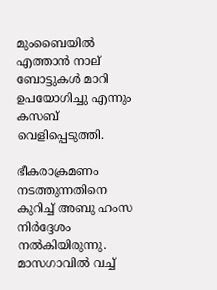മുംബൈയില്‍ എത്താന്‍ നാല് ബോട്ടുകള്‍ മാറി ഉപയോഗിച്ചു എന്നും കസബ് വെളിപ്പെടുത്തി.

ഭീകരാക്രമണം നടത്തുന്നതിനെ കുറിച്ച് അബു ഹംസ നിര്‍ദ്ദേശം നല്‍കിയിരുന്നു. മാസഗാവില്‍ വച്ച്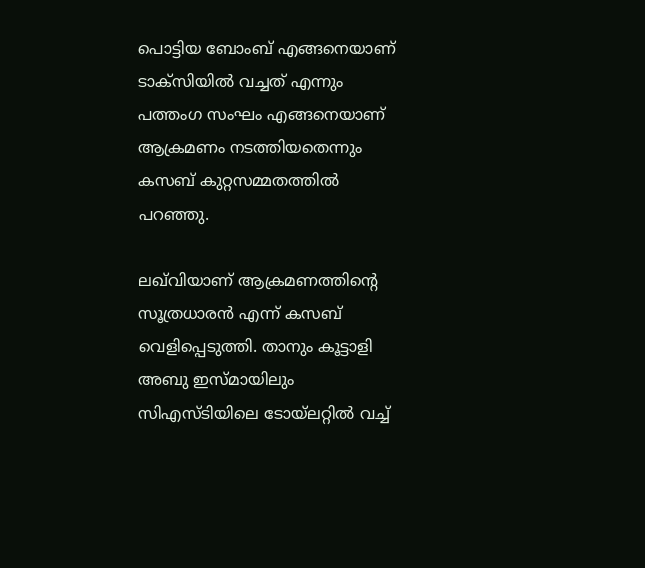പൊട്ടിയ ബോംബ് എങ്ങനെയാണ് ടാക്സിയില്‍ വച്ചത് എന്നും പത്തംഗ സംഘം എങ്ങനെയാണ് ആക്രമണം നടത്തിയതെന്നും കസബ് കുറ്റസമ്മതത്തില്‍ പറഞ്ഞു.

ലഖ്‌വിയാണ് ആക്രമണത്തിന്റെ സൂത്രധാരന്‍ എന്ന് കസബ് വെളിപ്പെടുത്തി. താനും കൂട്ടാളി അബു ഇസ്മായിലും സി‌എസ്ടിയിലെ ടോയ്‌ലറ്റില്‍ വച്ച്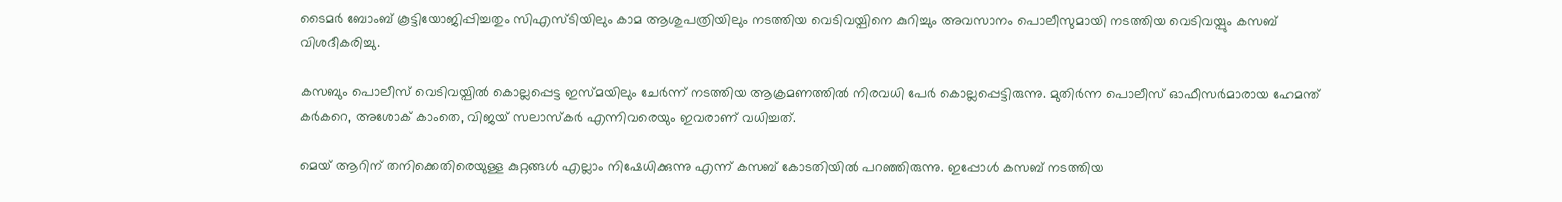ടൈമര്‍ ബോംബ് കൂട്ടിയോജിപ്പിച്ചതും സി‌എസ്ടിയിലും കാമ ആശുപത്രിയിലും നടത്തിയ വെടിവയ്പിനെ കുറിച്ചും അവസാനം പൊലീസുമായി നടത്തിയ വെടിവയ്പും കസബ് വിശദീകരിച്ചു.

കസബും പൊലീസ് വെടിവയ്പില്‍ കൊല്ലപ്പെട്ട ഇസ്മയിലും ചേര്‍ന്ന് നടത്തിയ ആക്രമണത്തില്‍ നിരവധി പേര്‍ കൊല്ലപ്പെട്ടിരുന്നു. മുതിര്‍ന്ന പൊലീസ് ഓഫീസര്‍മാരായ ഹേമന്ത് കര്‍കറെ, അശോക് കാംതെ, വിജയ് സലാസ്കര്‍ എന്നിവരെയും ഇവരാണ് വധിച്ചത്.

മെയ് ആറിന് തനിക്കെതിരെയുള്ള കുറ്റങ്ങള്‍ എല്ലാം നിഷേധിക്കുന്നു എന്ന് കസബ് കോടതിയില്‍ പറഞ്ഞിരുന്നു. ഇപ്പോള്‍ കസബ് നടത്തിയ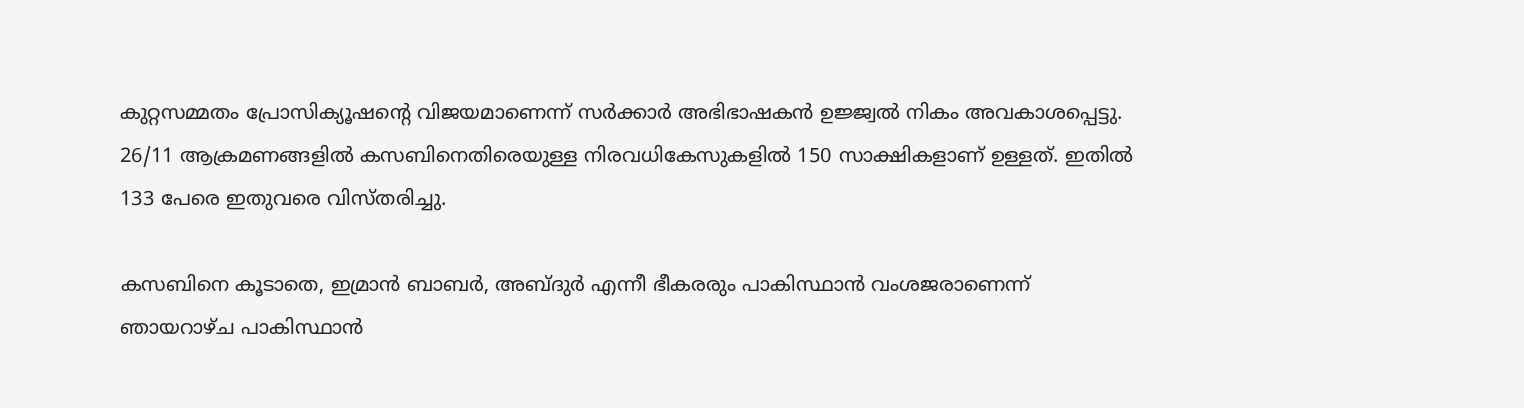കുറ്റസമ്മതം പ്രോസിക്യൂഷന്റെ വിജയമാണെന്ന് സര്‍ക്കാര്‍ അഭിഭാഷകന്‍ ഉജ്ജ്വല്‍ നികം അവകാശപ്പെട്ടു. 26/11 ആക്രമണങ്ങളില്‍ കസബിനെതിരെയുള്ള നിരവധികേസുകളില്‍ 150 സാക്ഷികളാണ് ഉള്ളത്. ഇതില്‍ 133 പേരെ ഇതുവരെ വിസ്തരിച്ചു.

കസബിനെ കൂടാതെ, ഇമ്രാന്‍ ബാബര്‍, അബ്ദുര്‍ എന്നീ ഭീകരരും പാകിസ്ഥാന്‍ വംശജരാണെന്ന് ഞായറാഴ്ച പാകിസ്ഥാന്‍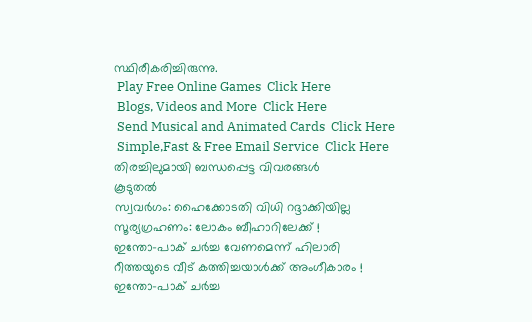സ്ഥിരീകരിച്ചിരുന്നു.
 Play Free Online Games  Click Here
 Blogs, Videos and More  Click Here
 Send Musical and Animated Cards  Click Here
 Simple,Fast & Free Email Service  Click Here
തിരച്ചിലുമായി ബന്ധപ്പെട്ട വിവരങ്ങള്‍
കൂടുതല്‍
സ്വവര്‍ഗം: ഹൈക്കോടതി വിധി റദ്ദാക്കിയില്ല
സൂര്യഗ്രഹണം: ലോകം ബീഹാറിലേക്ക് !
ഇന്തോ‌-പാക് ചര്‍ച്ച വേണമെന്ന് ഹിലാരി
റീത്തയുടെ വീട് കത്തിച്ചയാള്‍ക്ക് അംഗീകാരം !
ഇന്തോ-പാക് ചര്‍ച്ച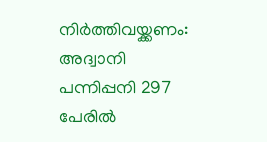നിര്‍ത്തിവയ്ക്കണം: അദ്വാനി
പന്നിപ്പനി 297 പേരില്‍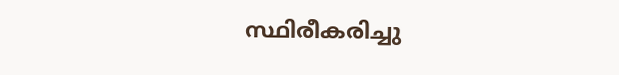സ്ഥിരീകരിച്ചു